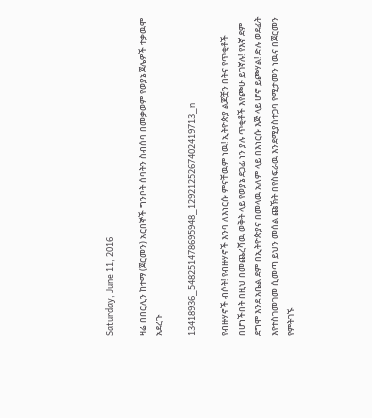Saturday, June 11, 2016

ዛሬ በበርሊን ከተማ (ጀርመን) አርበኞች ግንቦት ሰባትን ስብሰባ በመቃወም የወያኔ ጀሌዎች ተቃዉሞ አደረጉ

13418936_548251478695948_1292125267402419713_n

የብዙሃኖች ብሶት! የብዙሃኖች እንባ ለእነርሱ ምናቸዉም ነዉ! ኢትዮጵያ ልጆቿን በትና የጥቂቶች በሆነችበት በዚህ በመጨረሻዉ ወቅት ላይ የወያኔ ደጋፊ ነን ያሉ ጥቂቶች እየጮሁ ይገኛሉ! የእኛ ደም ደግሞ እንደ አቤል ደም በኢትዮጵያና በመላዉ አለም ላይ በእነርሱ እጅ ላይ ሆኖ ይጮሃል! ድሉ ወደፊት እየተስገመገመ ሲመጣ ይህን መሰል ጩኽት በየስፍራዉ እንደሚያስተጋባ የሚታመን ነዉና በጀርመን የምትገኙ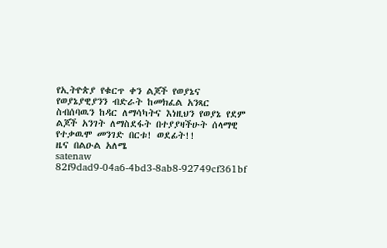የኢትዮጵያ የቁርጥ ቀን ልጆች የወያኔና የወያኔያዊያንን ብድራት ከመክፈል አንጻር ስብሰባዉን ከዳር ለማሳካትና እነዚህን የወያኔ የደም ልጆች አንገት ለማስደፋት በተያያዛችሁት ሰላማዊ የተቃዉሞ መንገድ በርቱ! ወደፊት!!
ዜና በልዑል አለሜ
satenaw
82f9dad9-04a6-4bd3-8ab8-92749cf361bf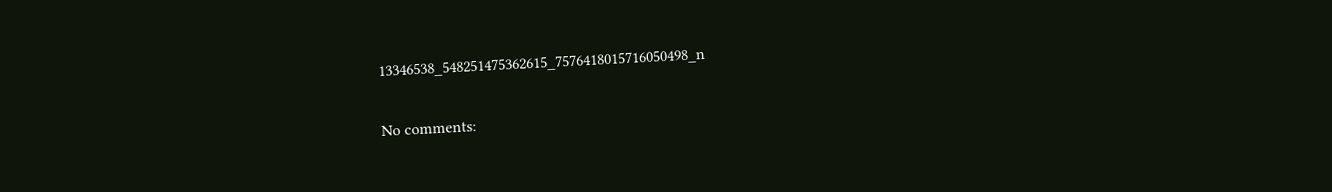13346538_548251475362615_7576418015716050498_n

No comments: